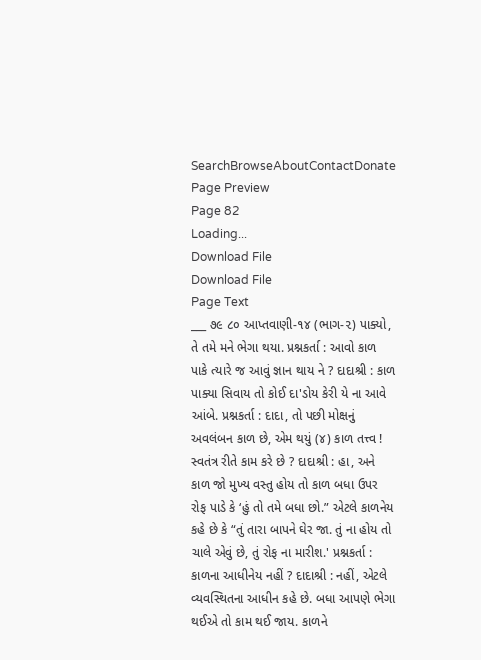SearchBrowseAboutContactDonate
Page Preview
Page 82
Loading...
Download File
Download File
Page Text
___ ૭૯ ૮૦ આપ્તવાણી-૧૪ (ભાગ-૨) પાક્યો, તે તમે મને ભેગા થયા. પ્રશ્નકર્તા : આવો કાળ પાકે ત્યારે જ આવું જ્ઞાન થાય ને ? દાદાશ્રી : કાળ પાક્યા સિવાય તો કોઈ દા'ડોય કેરી યે ના આવે આંબે. પ્રશ્નકર્તા : દાદા, તો પછી મોક્ષનું અવલંબન કાળ છે, એમ થયું (૪) કાળ તત્ત્વ ! સ્વતંત્ર રીતે કામ કરે છે ? દાદાશ્રી : હા, અને કાળ જો મુખ્ય વસ્તુ હોય તો કાળ બધા ઉપર રોફ પાડે કે ‘હું તો તમે બધા છો.” એટલે કાળનેય કહે છે કે “તું તારા બાપને ઘેર જા. તું ના હોય તો ચાલે એવું છે, તું રોફ ના મારીશ.' પ્રશ્નકર્તા : કાળના આધીનેય નહીં ? દાદાશ્રી : નહીં, એટલે વ્યવસ્થિતના આધીન કહે છે. બધા આપણે ભેગા થઈએ તો કામ થઈ જાય. કાળને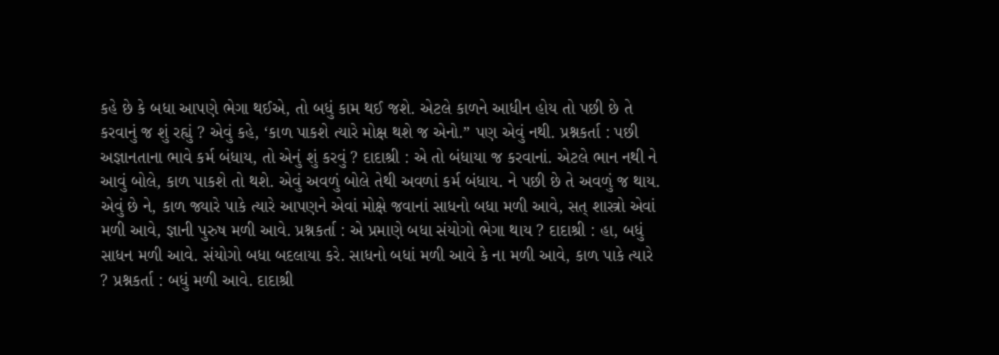કહે છે કે બધા આપણે ભેગા થઈએ, તો બધું કામ થઈ જશે. એટલે કાળને આધીન હોય તો પછી છે તે કરવાનું જ શું રહ્યું ? એવું કહે, ‘કાળ પાકશે ત્યારે મોક્ષ થશે જ એનો.” પણ એવું નથી. પ્રશ્નકર્તા : પછી અજ્ઞાનતાના ભાવે કર્મ બંધાય, તો એનું શું કરવું ? દાદાશ્રી : એ તો બંધાયા જ કરવાનાં. એટલે ભાન નથી ને આવું બોલે, કાળ પાકશે તો થશે. એવું અવળું બોલે તેથી અવળાં કર્મ બંધાય. ને પછી છે તે અવળું જ થાય. એવું છે ને, કાળ જ્યારે પાકે ત્યારે આપણને એવાં મોક્ષે જવાનાં સાધનો બધા મળી આવે, સત્ શાસ્ત્રો એવાં મળી આવે, જ્ઞાની પુરુષ મળી આવે. પ્રશ્નકર્તા : એ પ્રમાણે બધા સંયોગો ભેગા થાય ? દાદાશ્રી : હા, બધું સાધન મળી આવે. સંયોગો બધા બદલાયા કરે. સાધનો બધાં મળી આવે કે ના મળી આવે, કાળ પાકે ત્યારે ? પ્રશ્નકર્તા : બધું મળી આવે. દાદાશ્રી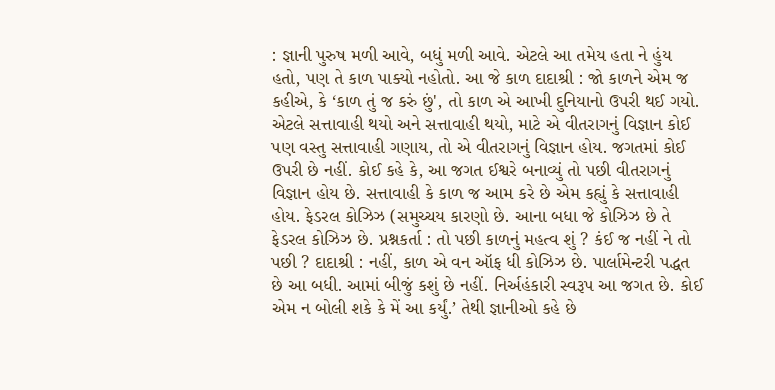: જ્ઞાની પુરુષ મળી આવે, બધું મળી આવે. એટલે આ તમેય હતા ને હુંય હતો, પણ તે કાળ પાક્યો નહોતો. આ જે કાળ દાદાશ્રી : જો કાળને એમ જ કહીએ, કે ‘કાળ તું જ કરું છું', તો કાળ એ આખી દુનિયાનો ઉપરી થઈ ગયો. એટલે સત્તાવાહી થયો અને સત્તાવાહી થયો, માટે એ વીતરાગનું વિજ્ઞાન કોઈ પણ વસ્તુ સત્તાવાહી ગણાય, તો એ વીતરાગનું વિજ્ઞાન હોય. જગતમાં કોઈ ઉપરી છે નહીં. કોઈ કહે કે, આ જગત ઈશ્વરે બનાવ્યું તો પછી વીતરાગનું વિજ્ઞાન હોય છે. સત્તાવાહી કે કાળ જ આમ કરે છે એમ કહ્યું કે સત્તાવાહી હોય. ફેડરલ કોઝિઝ (સમુચ્ચય કારણો છે. આના બધા જે કોઝિઝ છે તે ફેડરલ કોઝિઝ છે. પ્રશ્નકર્તા : તો પછી કાળનું મહત્વ શું ? કંઈ જ નહીં ને તો પછી ? દાદાશ્રી : નહીં, કાળ એ વન ઑફ ધી કોઝિઝ છે. પાર્લામેન્ટરી પદ્ધત છે આ બધી. આમાં બીજું કશું છે નહીં. નિર્અહંકારી સ્વરૂપ આ જગત છે. કોઈ એમ ન બોલી શકે કે મેં આ કર્યું.’ તેથી જ્ઞાનીઓ કહે છે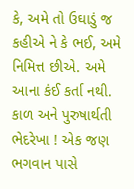કે, અમે તો ઉઘાડું જ કહીએ ને કે ભઈ, અમે નિમિત્ત છીએ. અમે આના કંઈ કર્તા નથી. કાળ અને પુરુષાર્થતી ભેદરેખા ! એક જણ ભગવાન પાસે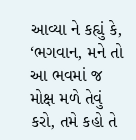આવ્યા ને કહ્યું કે, ‘ભગવાન, મને તો આ ભવમાં જ મોક્ષ મળે તેવું કરો, તમે કહો તે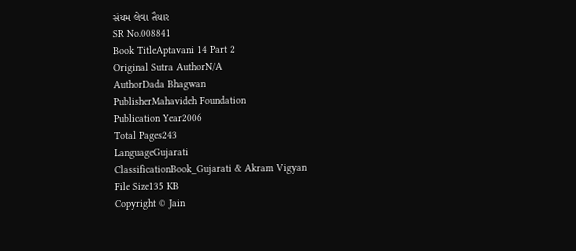સંયમ લેવા તૈયાર
SR No.008841
Book TitleAptavani 14 Part 2
Original Sutra AuthorN/A
AuthorDada Bhagwan
PublisherMahavideh Foundation
Publication Year2006
Total Pages243
LanguageGujarati
ClassificationBook_Gujarati & Akram Vigyan
File Size135 KB
Copyright © Jain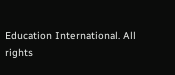Education International. All rights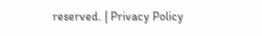reserved. | Privacy Policy